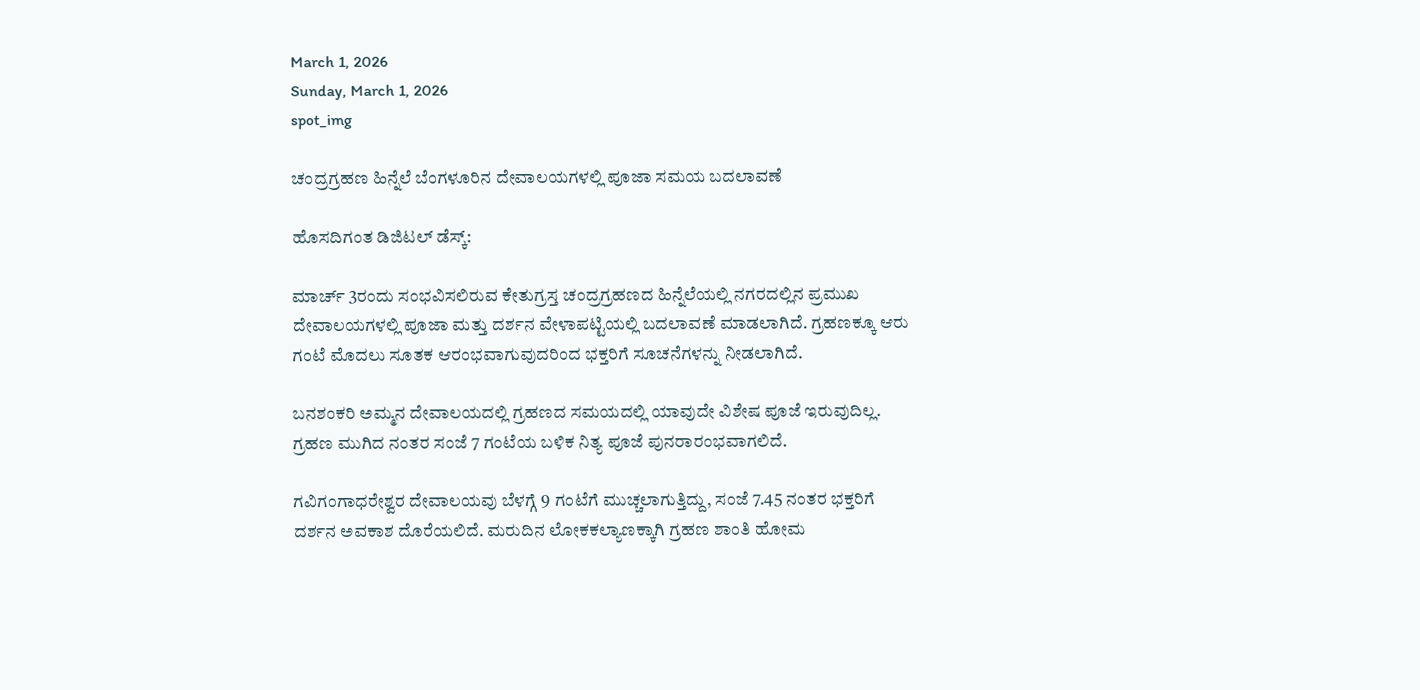March 1, 2026
Sunday, March 1, 2026
spot_img

ಚಂದ್ರಗ್ರಹಣ ಹಿನ್ನೆಲೆ ಬೆಂಗಳೂರಿನ ದೇವಾಲಯಗಳಲ್ಲಿ ಪೂಜಾ ಸಮಯ ಬದಲಾವಣೆ

ಹೊಸದಿಗಂತ ಡಿಜಿಟಲ್ ಡೆಸ್ಕ್:

ಮಾರ್ಚ್ 3ರಂದು ಸಂಭವಿಸಲಿರುವ ಕೇತುಗ್ರಸ್ತ ಚಂದ್ರಗ್ರಹಣದ ಹಿನ್ನೆಲೆಯಲ್ಲಿ ನಗರದಲ್ಲಿನ ಪ್ರಮುಖ ದೇವಾಲಯಗಳಲ್ಲಿ ಪೂಜಾ ಮತ್ತು ದರ್ಶನ ವೇಳಾಪಟ್ಟಿಯಲ್ಲಿ ಬದಲಾವಣೆ ಮಾಡಲಾಗಿದೆ. ಗ್ರಹಣಕ್ಕೂ ಆರು ಗಂಟೆ ಮೊದಲು ಸೂತಕ ಆರಂಭವಾಗುವುದರಿಂದ ಭಕ್ತರಿಗೆ ಸೂಚನೆಗಳನ್ನು ನೀಡಲಾಗಿದೆ.

ಬನಶಂಕರಿ ಅಮ್ಮನ ದೇವಾಲಯದಲ್ಲಿ ಗ್ರಹಣದ ಸಮಯದಲ್ಲಿ ಯಾವುದೇ ವಿಶೇಷ ಪೂಜೆ ಇರುವುದಿಲ್ಲ. ಗ್ರಹಣ ಮುಗಿದ ನಂತರ ಸಂಜೆ 7 ಗಂಟೆಯ ಬಳಿಕ ನಿತ್ಯ ಪೂಜೆ ಪುನರಾರಂಭವಾಗಲಿದೆ.

ಗವಿಗಂಗಾಧರೇಶ್ವರ ದೇವಾಲಯವು ಬೆಳಗ್ಗೆ 9 ಗಂಟೆಗೆ ಮುಚ್ಚಲಾಗುತ್ತಿದ್ದು, ಸಂಜೆ 7.45 ನಂತರ ಭಕ್ತರಿಗೆ ದರ್ಶನ ಅವಕಾಶ ದೊರೆಯಲಿದೆ. ಮರುದಿನ ಲೋಕಕಲ್ಯಾಣಕ್ಕಾಗಿ ಗ್ರಹಣ ಶಾಂತಿ ಹೋಮ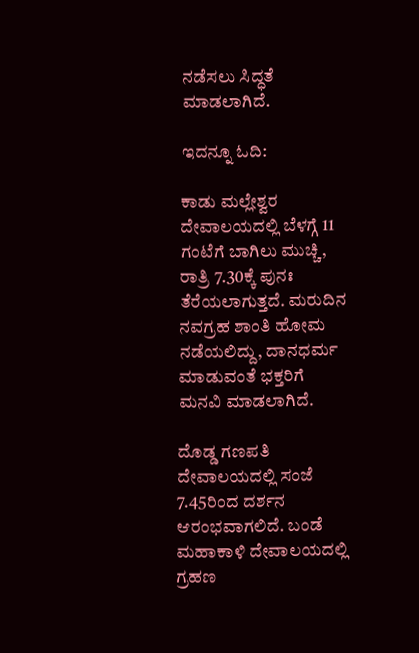ನಡೆಸಲು ಸಿದ್ಧತೆ ಮಾಡಲಾಗಿದೆ.

ಇದನ್ನೂ ಓದಿ:

ಕಾಡು ಮಲ್ಲೇಶ್ವರ ದೇವಾಲಯದಲ್ಲಿ ಬೆಳಗ್ಗೆ 11 ಗಂಟೆಗೆ ಬಾಗಿಲು ಮುಚ್ಚಿ, ರಾತ್ರಿ 7.30ಕ್ಕೆ ಪುನಃ ತೆರೆಯಲಾಗುತ್ತದೆ. ಮರುದಿನ ನವಗ್ರಹ ಶಾಂತಿ ಹೋಮ ನಡೆಯಲಿದ್ದು, ದಾನಧರ್ಮ ಮಾಡುವಂತೆ ಭಕ್ತರಿಗೆ ಮನವಿ ಮಾಡಲಾಗಿದೆ.

ದೊಡ್ಡ ಗಣಪತಿ ದೇವಾಲಯದಲ್ಲಿ ಸಂಜೆ 7.45ರಿಂದ ದರ್ಶನ ಆರಂಭವಾಗಲಿದೆ. ಬಂಡೆ ಮಹಾಕಾಳಿ ದೇವಾಲಯದಲ್ಲಿ ಗ್ರಹಣ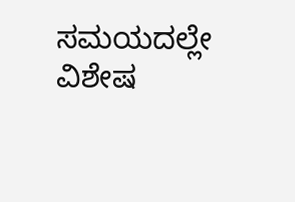ಸಮಯದಲ್ಲೇ ವಿಶೇಷ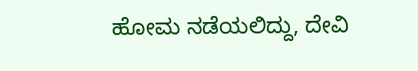ಹೋಮ ನಡೆಯಲಿದ್ದು, ದೇವಿ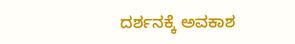ದರ್ಶನಕ್ಕೆ ಅವಕಾಶ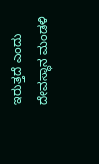ಇರುತ್ತದೆ ಎಂದು ದೇವಸ್ಥಾನ ಮಂಡಳಿ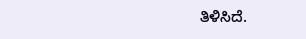ತಿಳಿಸಿದೆ.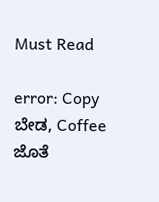Must Read

error: Copy ಬೇಡ, Coffee ಜೊತೆ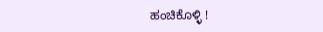ಹಂಚಿಕೊಳ್ಳಿ !